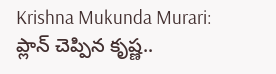Krishna Mukunda Murari: ప్లాన్ చెప్పిన కృష్ణ..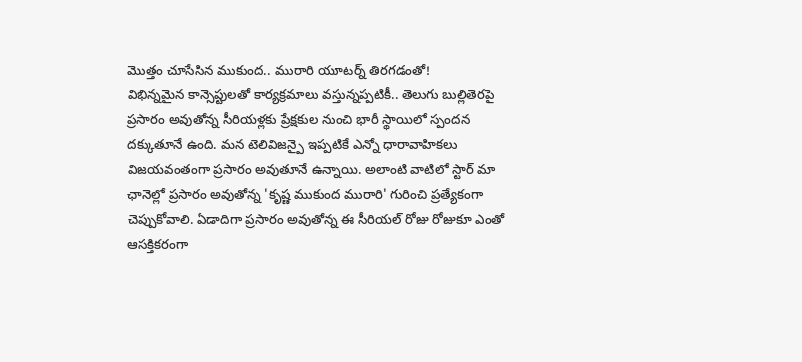మొత్తం చూసేసిన ముకుంద.. మురారి యూటర్న్ తిరగడంతో!
విభిన్నమైన కాన్సెప్టులతో కార్యక్రమాలు వస్తున్నప్పటికీ.. తెలుగు బుల్లితెరపై ప్రసారం అవుతోన్న సీరియళ్లకు ప్రేక్షకుల నుంచి భారీ స్థాయిలో స్పందన దక్కుతూనే ఉంది. మన టెలివిజన్పై ఇప్పటికే ఎన్నో ధారావాహికలు విజయవంతంగా ప్రసారం అవుతూనే ఉన్నాయి. అలాంటి వాటిలో స్టార్ మా ఛానెల్లో ప్రసారం అవుతోన్న 'కృష్ణ ముకుంద మురారి' గురించి ప్రత్యేకంగా చెప్పుకోవాలి. ఏడాదిగా ప్రసారం అవుతోన్న ఈ సీరియల్ రోజు రోజుకూ ఎంతో ఆసక్తికరంగా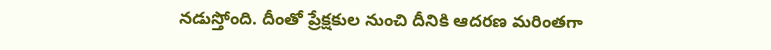నడుస్తోంది. దీంతో ప్రేక్షకుల నుంచి దీనికి ఆదరణ మరింతగా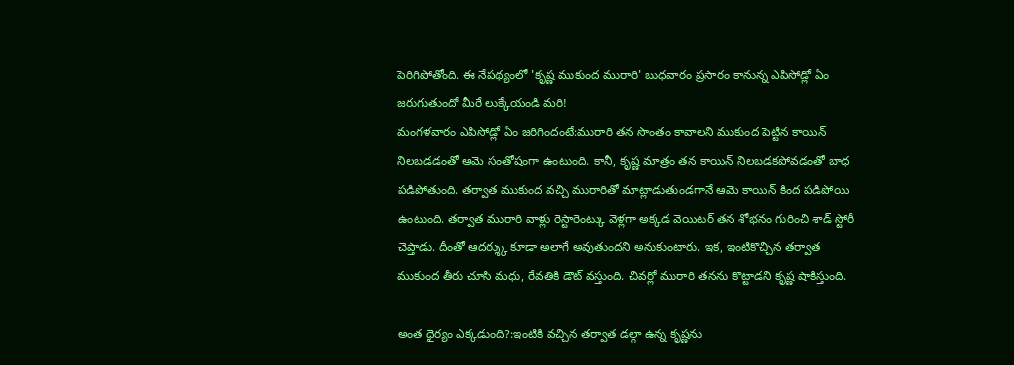పెరిగిపోతోంది. ఈ నేపథ్యంలో 'కృష్ణ ముకుంద మురారి' బుధవారం ప్రసారం కానున్న ఎపిసోడ్లో ఏం జరుగుతుందో మీరే లుక్కేయండి మరి!
మంగళవారం ఎపిసోడ్లో ఏం జరిగిందంటే:మురారి తన సొంతం కావాలని ముకుంద పెట్టిన కాయిన్ నిలబడడంతో ఆమె సంతోషంగా ఉంటుంది. కానీ, కృష్ణ మాత్రం తన కాయిన్ నిలబడకపోవడంతో బాధ పడిపోతుంది. తర్వాత ముకుంద వచ్చి మురారితో మాట్లాడుతుండగానే ఆమె కాయిన్ కింద పడిపోయి ఉంటుంది. తర్వాత మురారి వాళ్లు రెస్టారెంట్కు వెళ్లగా అక్కడ వెయిటర్ తన శోభనం గురించి శాడ్ స్టోరీ చెప్తాడు. దీంతో ఆదర్శ్కు కూడా అలాగే అవుతుందని అనుకుంటారు. ఇక, ఇంటికొచ్చిన తర్వాత ముకుంద తీరు చూసి మధు, రేవతికి డౌట్ వస్తుంది. చివర్లో మురారి తనను కొట్టాడని కృష్ణ షాకిస్తుంది.

అంత ధైర్యం ఎక్కడుంది?:ఇంటికి వచ్చిన తర్వాత డల్గా ఉన్న కృష్ణను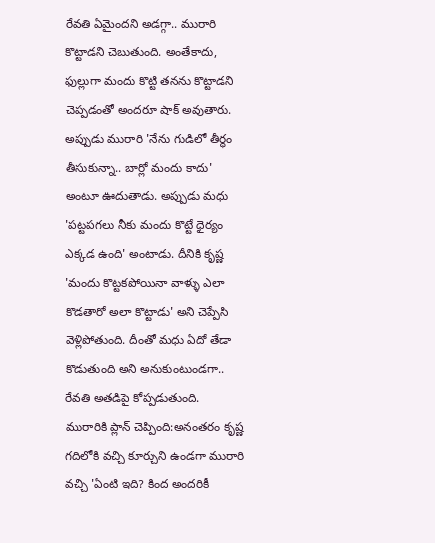రేవతి ఏమైందని అడగ్గా.. మురారి కొట్టాడని చెబుతుంది. అంతేకాదు, ఫుల్లుగా మందు కొట్టి తనను కొట్టాడని చెప్పడంతో అందరూ షాక్ అవుతారు. అప్పుడు మురారి 'నేను గుడిలో తీర్థం తీసుకున్నా.. బార్లో మందు కాదు' అంటూ ఊదుతాడు. అప్పుడు మధు 'పట్టపగలు నీకు మందు కొట్టే ధైర్యం ఎక్కడ ఉంది' అంటాడు. దీనికి కృష్ణ 'మందు కొట్టకపోయినా వాళ్ళు ఎలా కొడతారో అలా కొట్టాడు' అని చెప్పేసి వెళ్లిపోతుంది. దీంతో మధు ఏదో తేడా కొడుతుంది అని అనుకుంటుండగా.. రేవతి అతడిపై కోప్పడుతుంది.
మురారికి ప్లాన్ చెప్పింది:అనంతరం కృష్ణ గదిలోకి వచ్చి కూర్చుని ఉండగా మురారి వచ్చి 'ఏంటి ఇది? కింద అందరికీ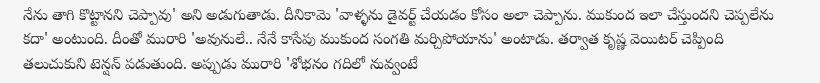నేను తాగి కొట్టానని చెప్పావు' అని అడుగుతాడు. దీనికామె 'వాళ్ళను డైవర్ట్ చేయడం కోసం అలా చెప్పాను. ముకుంద ఇలా చేస్తుందని చెప్పలేను కదా' అంటుంది. దీంతో మురారి 'అవునులే.. నేనే కాసేపు ముకుంద సంగతి మర్చిపోయాను' అంటాడు. తర్వాత కృష్ణ వెయిటర్ చెప్పింది తలుచుకుని టెన్షన్ పడుతుంది. అప్పుడు మురారి 'శోభనం గదిలో నువ్వంటే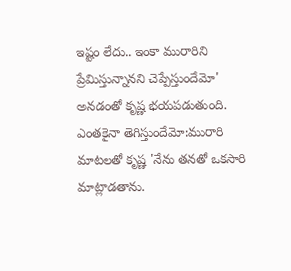ఇష్టం లేదు.. ఇంకా మురారిని ప్రేమిస్తున్నానని చెప్పేస్తుందేమో' అనడంతో కృష్ణ భయపడుతుంది.
ఎంతకైనా తెగిస్తుందేమో:మురారి మాటలతో కృష్ణ 'నేను తనతో ఒకసారి మాట్లాడతాను.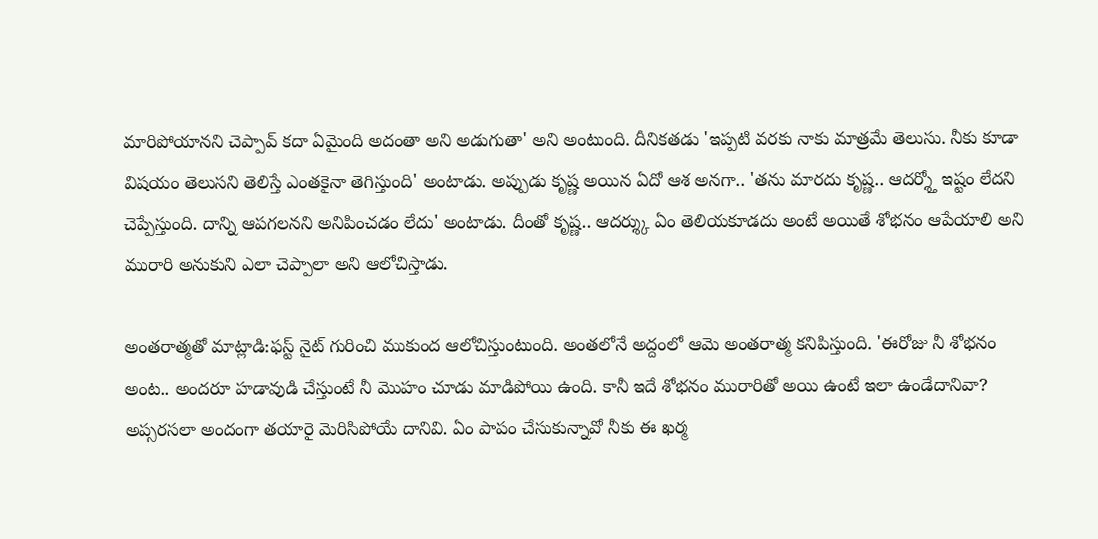మారిపోయానని చెప్పావ్ కదా ఏమైంది అదంతా అని అడుగుతా' అని అంటుంది. దీనికతడు 'ఇప్పటి వరకు నాకు మాత్రమే తెలుసు. నీకు కూడా విషయం తెలుసని తెలిస్తే ఎంతకైనా తెగిస్తుంది' అంటాడు. అప్పుడు కృష్ణ అయిన ఏదో ఆశ అనగా.. 'తను మారదు కృష్ణ.. ఆదర్శ్తో ఇష్టం లేదని చెప్పేస్తుంది. దాన్ని ఆపగలనని అనిపించడం లేదు' అంటాడు. దీంతో కృష్ణ.. ఆదర్శ్కు ఏం తెలియకూడదు అంటే అయితే శోభనం ఆపేయాలి అని మురారి అనుకుని ఎలా చెప్పాలా అని ఆలోచిస్తాడు.

అంతరాత్మతో మాట్లాడి:ఫస్ట్ నైట్ గురించి ముకుంద ఆలోచిస్తుంటుంది. అంతలోనే అద్దంలో ఆమె అంతరాత్మ కనిపిస్తుంది. 'ఈరోజు నీ శోభనం అంట.. అందరూ హడావుడి చేస్తుంటే నీ మొహం చూడు మాడిపోయి ఉంది. కానీ ఇదే శోభనం మురారితో అయి ఉంటే ఇలా ఉండేదానివా? అప్సరసలా అందంగా తయారై మెరిసిపోయే దానివి. ఏం పాపం చేసుకున్నావో నీకు ఈ ఖర్మ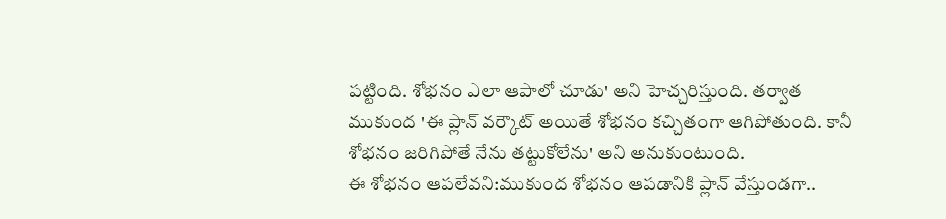పట్టింది. శోభనం ఎలా ఆపాలో చూడు' అని హెచ్చరిస్తుంది. తర్వాత ముకుంద 'ఈ ప్లాన్ వర్కౌట్ అయితే శోభనం కచ్చితంగా ఆగిపోతుంది. కానీ శోభనం జరిగిపోతే నేను తట్టుకోలేను' అని అనుకుంటుంది.
ఈ శోభనం ఆపలేవని:ముకుంద శోభనం ఆపడానికి ప్లాన్ వేస్తుండగా..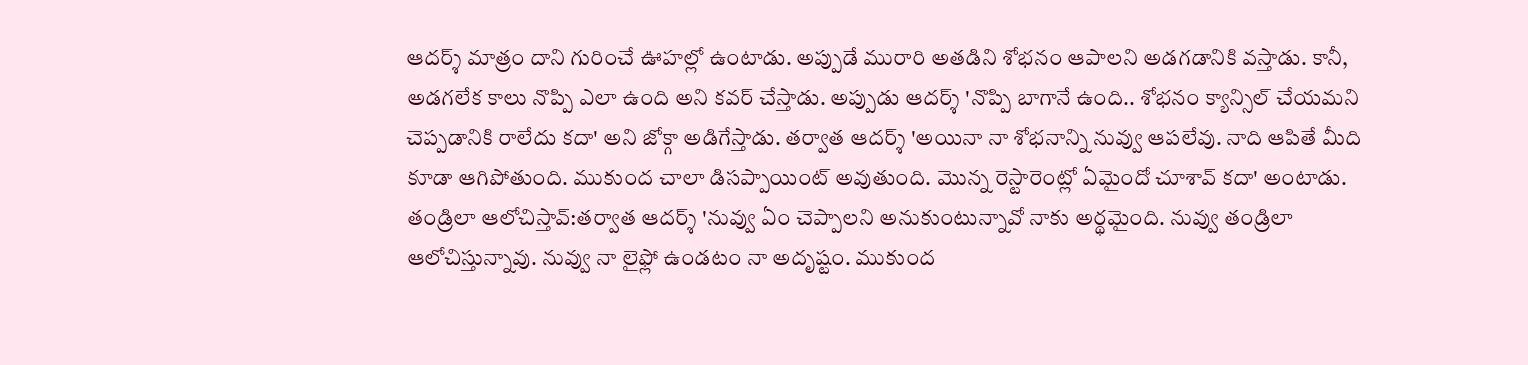ఆదర్శ్ మాత్రం దాని గురించే ఊహల్లో ఉంటాడు. అప్పుడే మురారి అతడిని శోభనం ఆపాలని అడగడానికి వస్తాడు. కానీ, అడగలేక కాలు నొప్పి ఎలా ఉంది అని కవర్ చేస్తాడు. అప్పుడు ఆదర్శ్ 'నొప్పి బాగానే ఉంది.. శోభనం క్యాన్సిల్ చేయమని చెప్పడానికి రాలేదు కదా' అని జోక్గా అడిగేస్తాడు. తర్వాత ఆదర్శ్ 'అయినా నా శోభనాన్ని నువ్వు ఆపలేవు. నాది ఆపితే మీది కూడా ఆగిపోతుంది. ముకుంద చాలా డిసప్పాయింట్ అవుతుంది. మొన్న రెస్టారెంట్లో ఏమైందో చూశావ్ కదా' అంటాడు.
తండ్రిలా ఆలోచిస్తావ్:తర్వాత ఆదర్శ్ 'నువ్వు ఏం చెప్పాలని అనుకుంటున్నావో నాకు అర్థమైంది. నువ్వు తండ్రిలా ఆలోచిస్తున్నావు. నువ్వు నా లైఫ్లో ఉండటం నా అదృష్టం. ముకుంద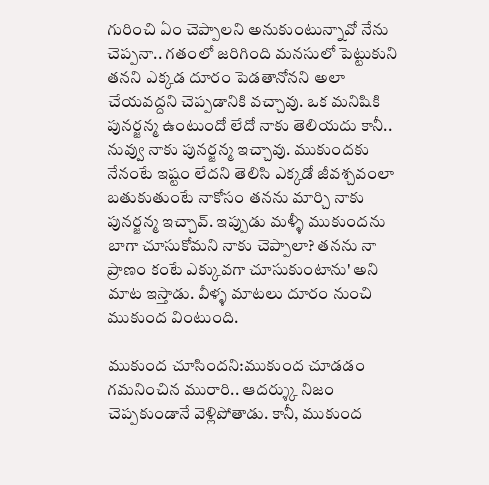గురించి ఏం చెప్పాలని అనుకుంటున్నావో నేను చెప్పనా.. గతంలో జరిగింది మనసులో పెట్టుకుని తనని ఎక్కడ దూరం పెడతానోనని అలా చేయవద్దని చెప్పడానికి వచ్చావు. ఒక మనిషికి పునర్జన్మ ఉంటుందో లేదో నాకు తెలియదు కానీ.. నువ్వు నాకు పునర్జన్మ ఇచ్చావు. ముకుందకు నేనంటే ఇష్టం లేదని తెలిసి ఎక్కడో జీవశ్చవంలా బతుకుతుంటే నాకోసం తనను మార్చి నాకు పునర్జన్మ ఇచ్చావ్. ఇప్పుడు మళ్ళీ ముకుందను బాగా చూసుకోమని నాకు చెప్పాలా? తనను నా ప్రాణం కంటే ఎక్కువగా చూసుకుంటాను' అని మాట ఇస్తాడు. వీళ్ళ మాటలు దూరం నుంచి ముకుంద వింటుంది.

ముకుంద చూసిందని:ముకుంద చూడడం గమనించిన మురారి.. ఆదర్శ్కు నిజం చెప్పకుండానే వెళ్లిపోతాడు. కానీ, ముకుంద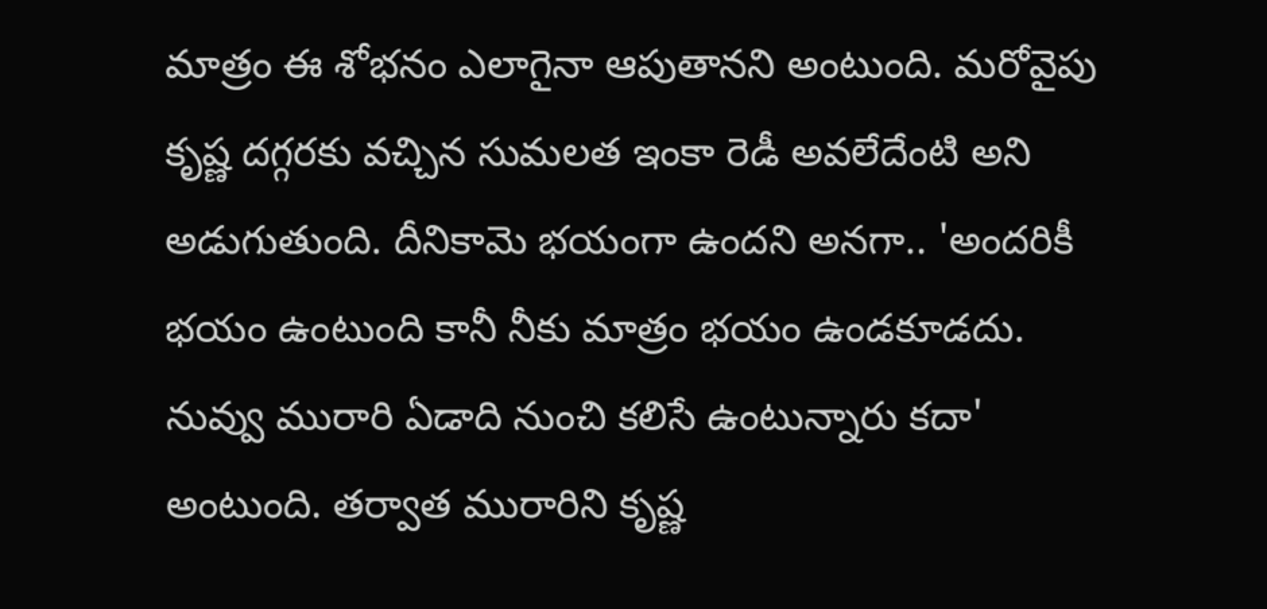మాత్రం ఈ శోభనం ఎలాగైనా ఆపుతానని అంటుంది. మరోవైపు కృష్ణ దగ్గరకు వచ్చిన సుమలత ఇంకా రెడీ అవలేదేంటి అని అడుగుతుంది. దీనికామె భయంగా ఉందని అనగా.. 'అందరికీ భయం ఉంటుంది కానీ నీకు మాత్రం భయం ఉండకూడదు. నువ్వు మురారి ఏడాది నుంచి కలిసే ఉంటున్నారు కదా' అంటుంది. తర్వాత మురారిని కృష్ణ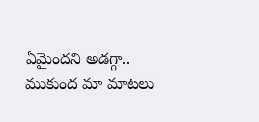ఏమైందని అడగ్గా.. ముకుంద మా మాటలు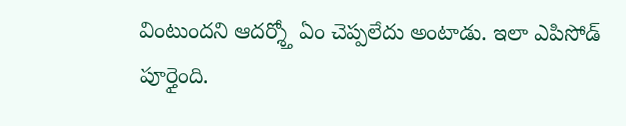వింటుందని ఆదర్శ్తో ఏం చెప్పలేదు అంటాడు. ఇలా ఎపిసోడ్ పూర్తైంది.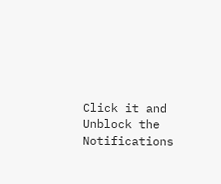Click it and Unblock the Notifications